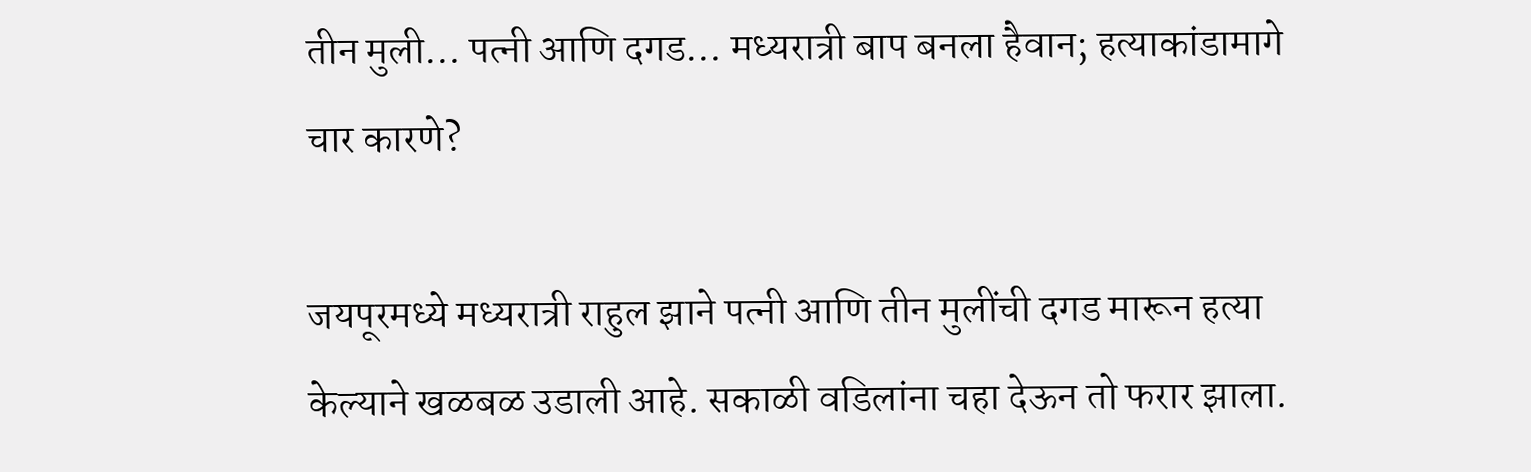तीन मुली… पत्नी आणि दगड… मध्यरात्री बाप बनला हैवान; हत्याकांडामागे चार कारणे?

जयपूरमध्ये मध्यरात्री राहुल झाने पत्नी आणि तीन मुलींची दगड मारून हत्या केल्याने खळबळ उडाली आहे. सकाळी वडिलांना चहा देऊन तो फरार झाला.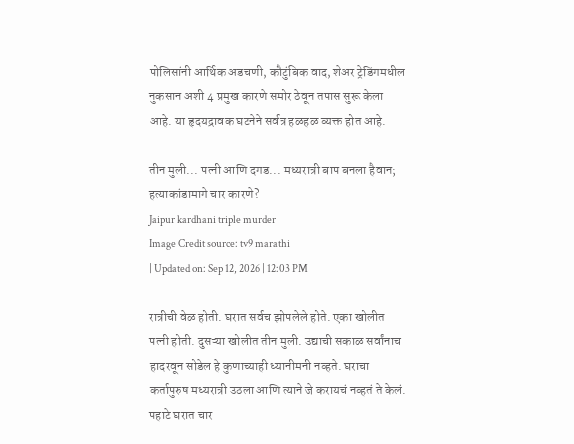पोलिसांनी आर्थिक अडचणी, कौटुंबिक वाद, शेअर ट्रेडिंगमधील नुकसान अशी 4 प्रमुख कारणे समोर ठेवून तपास सुरू केला आहे. या हृदयद्रावक घटनेने सर्वत्र हळहळ व्यक्त होत आहे.

तीन मुली... पत्नी आणि दगड... मध्यरात्री बाप बनला हैवान; हत्याकांडामागे चार कारणे?
Jaipur kardhani triple murder
Image Credit source: tv9 marathi
| Updated on: Sep 12, 2026 | 12:03 PM

रात्रीची वेळ होती. घरात सर्वच झोपलेले होते. एका खोलीत पत्नी होती. दुसऱ्या खोलीत तीन मुली. उद्याची सकाळ सर्वांनाच हादरवून सोडेल हे कुणाच्याही ध्यानीमनी नव्हते. घराचा कर्तापुरुष मध्यरात्री उठला आणि त्याने जे करायचं नव्हतं ते केलं. पहाटे घरात चार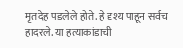मृतदेह पडलेले होते. हे दृश्य पाहून सर्वच हादरले. या हत्याकांडाची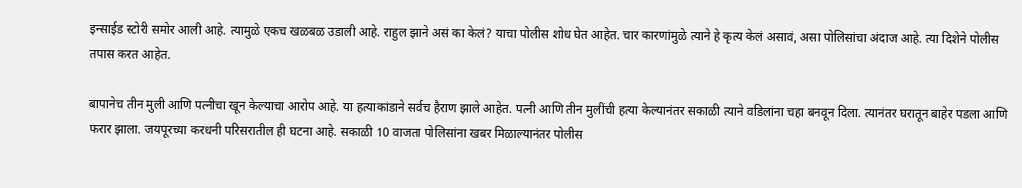इन्साईड स्टोरी समोर आली आहे. त्यामुळे एकच खळबळ उडाली आहे. राहुल झाने असं का केलं? याचा पोलीस शोध घेत आहेत. चार कारणांमुळे त्याने हे कृत्य केलं असावं, असा पोलिसांचा अंदाज आहे. त्या दिशेने पोलीस तपास करत आहेत.

बापानेच तीन मुली आणि पत्नीचा खून केल्याचा आरोप आहे. या हत्याकांडाने सर्वच हैराण झाले आहेत. पत्नी आणि तीन मुलींची हत्या केल्यानंतर सकाळी त्याने वडिलांना चहा बनवून दिला. त्यानंतर घरातून बाहेर पडला आणि फरार झाला. जयपूरच्या करधनी परिसरातील ही घटना आहे. सकाळी 10 वाजता पोलिसांना खबर मिळाल्यानंतर पोलीस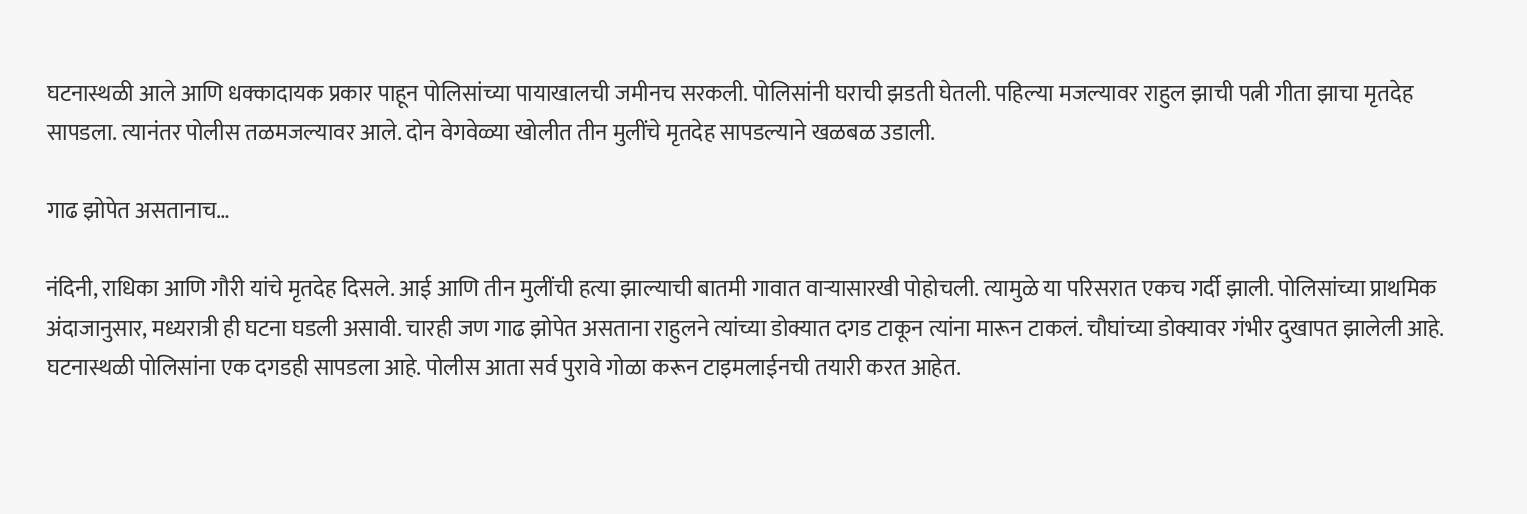घटनास्थळी आले आणि धक्कादायक प्रकार पाहून पोलिसांच्या पायाखालची जमीनच सरकली. पोलिसांनी घराची झडती घेतली. पहिल्या मजल्यावर राहुल झाची पत्नी गीता झाचा मृतदेह सापडला. त्यानंतर पोलीस तळमजल्यावर आले. दोन वेगवेळ्या खोलीत तीन मुलींचे मृतदेह सापडल्याने खळबळ उडाली.

गाढ झोपेत असतानाच…

नंदिनी, राधिका आणि गौरी यांचे मृतदेह दिसले. आई आणि तीन मुलींची हत्या झाल्याची बातमी गावात वाऱ्यासारखी पोहोचली. त्यामुळे या परिसरात एकच गर्दी झाली. पोलिसांच्या प्राथमिक अंदाजानुसार, मध्यरात्री ही घटना घडली असावी. चारही जण गाढ झोपेत असताना राहुलने त्यांच्या डोक्यात दगड टाकून त्यांना मारून टाकलं. चौघांच्या डोक्यावर गंभीर दुखापत झालेली आहे. घटनास्थळी पोलिसांना एक दगडही सापडला आहे. पोलीस आता सर्व पुरावे गोळा करून टाइमलाईनची तयारी करत आहेत.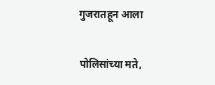गुजरातहून आला

पोलिसांच्या मते,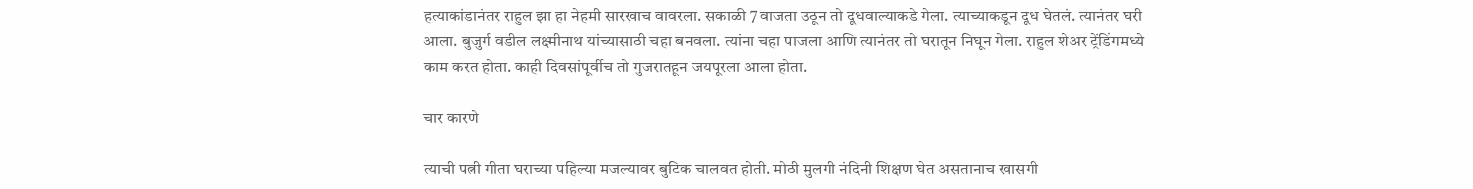हत्याकांडानंतर राहुल झा हा नेहमी सारखाच वावरला. सकाळी 7 वाजता उठून तो दूधवाल्याकडे गेला. त्याच्याकडून दूध घेतलं. त्यानंतर घरी आला. बुजुर्ग वडील लक्ष्मीनाथ यांच्यासाठी चहा बनवला. त्यांना चहा पाजला आणि त्यानंतर तो घरातून निघून गेला. राहुल शेअर ट्रेंडिंगमध्ये काम करत होता. काही दिवसांपूर्वीच तो गुजरातहून जयपूरला आला होता.

चार कारणे

त्याची पत्नी गीता घराच्या पहिल्या मजल्यावर बुटिक चालवत होती. मोठी मुलगी नंदिनी शिक्षण घेत असतानाच खासगी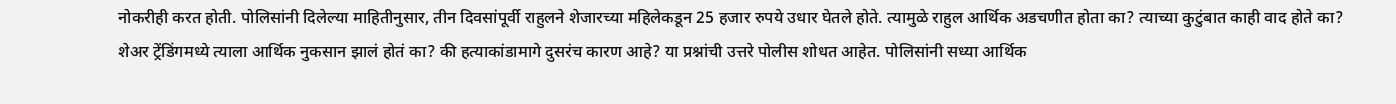नोकरीही करत होती. पोलिसांनी दिलेल्या माहितीनुसार, तीन दिवसांपूर्वी राहुलने शेजारच्या महिलेकडून 25 हजार रुपये उधार घेतले होते. त्यामुळे राहुल आर्थिक अडचणीत होता का? त्याच्या कुटुंबात काही वाद होते का? शेअर ट्रेंडिंगमध्ये त्याला आर्थिक नुकसान झालं होतं का? की हत्याकांडामागे दुसरंच कारण आहे? या प्रश्नांची उत्तरे पोलीस शोधत आहेत. पोलिसांनी सध्या आर्थिक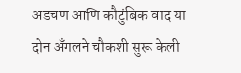अडचण आणि कौटुंबिक वाद या दोन अँगलने चौकशी सुरू केली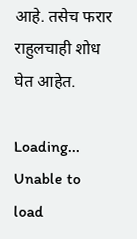आहे. तसेच फरार राहुलचाही शोध घेत आहेत.

Loading...
Unable to load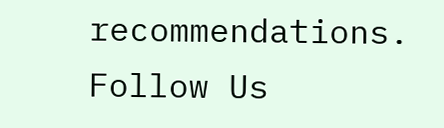recommendations.
Follow Us